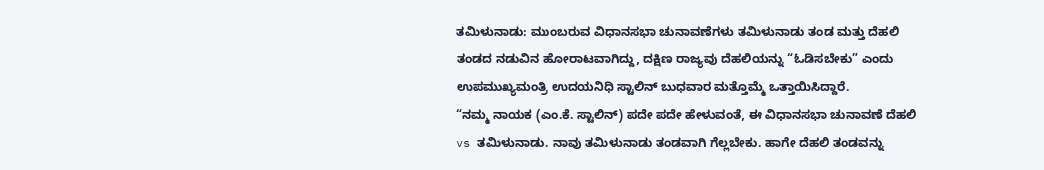ತಮಿಳುನಾಡು: ಮುಂಬರುವ ವಿಧಾನಸಭಾ ಚುನಾವಣೆಗಳು ತಮಿಳುನಾಡು ತಂಡ ಮತ್ತು ದೆಹಲಿ ತಂಡದ ನಡುವಿನ ಹೋರಾಟವಾಗಿದ್ದು, ದಕ್ಷಿಣ ರಾಜ್ಯವು ದೆಹಲಿಯನ್ನು “ಓಡಿಸಬೇಕು” ಎಂದು ಉಪಮುಖ್ಯಮಂತ್ರಿ ಉದಯನಿಧಿ ಸ್ಟಾಲಿನ್ ಬುಧವಾರ ಮತ್ತೊಮ್ಮೆ ಒತ್ತಾಯಿಸಿದ್ದಾರೆ.
“ನಮ್ಮ ನಾಯಕ (ಎಂ.ಕೆ. ಸ್ಟಾಲಿನ್) ಪದೇ ಪದೇ ಹೇಳುವಂತೆ, ಈ ವಿಧಾನಸಭಾ ಚುನಾವಣೆ ದೆಹಲಿ vs ತಮಿಳುನಾಡು. ನಾವು ತಮಿಳುನಾಡು ತಂಡವಾಗಿ ಗೆಲ್ಲಬೇಕು. ಹಾಗೇ ದೆಹಲಿ ತಂಡವನ್ನು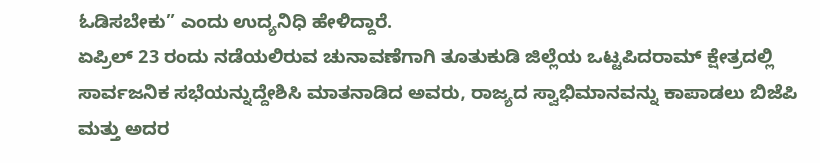ಓಡಿಸಬೇಕು” ಎಂದು ಉದ್ಯನಿಧಿ ಹೇಳಿದ್ದಾರೆ.
ಏಪ್ರಿಲ್ 23 ರಂದು ನಡೆಯಲಿರುವ ಚುನಾವಣೆಗಾಗಿ ತೂತುಕುಡಿ ಜಿಲ್ಲೆಯ ಒಟ್ಟಪಿದರಾಮ್ ಕ್ಷೇತ್ರದಲ್ಲಿ ಸಾರ್ವಜನಿಕ ಸಭೆಯನ್ನುದ್ದೇಶಿಸಿ ಮಾತನಾಡಿದ ಅವರು, ರಾಜ್ಯದ ಸ್ವಾಭಿಮಾನವನ್ನು ಕಾಪಾಡಲು ಬಿಜೆಪಿ ಮತ್ತು ಅದರ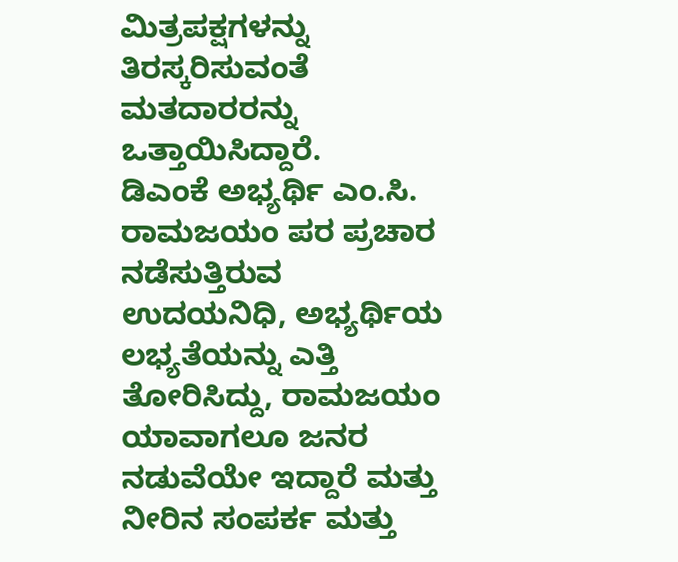ಮಿತ್ರಪಕ್ಷಗಳನ್ನು ತಿರಸ್ಕರಿಸುವಂತೆ ಮತದಾರರನ್ನು ಒತ್ತಾಯಿಸಿದ್ದಾರೆ.
ಡಿಎಂಕೆ ಅಭ್ಯರ್ಥಿ ಎಂ.ಸಿ. ರಾಮಜಯಂ ಪರ ಪ್ರಚಾರ ನಡೆಸುತ್ತಿರುವ ಉದಯನಿಧಿ, ಅಭ್ಯರ್ಥಿಯ ಲಭ್ಯತೆಯನ್ನು ಎತ್ತಿ ತೋರಿಸಿದ್ದು, ರಾಮಜಯಂ ಯಾವಾಗಲೂ ಜನರ ನಡುವೆಯೇ ಇದ್ದಾರೆ ಮತ್ತು ನೀರಿನ ಸಂಪರ್ಕ ಮತ್ತು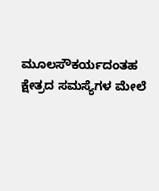ಮೂಲಸೌಕರ್ಯದಂತಹ ಕ್ಷೇತ್ರದ ಸಮಸ್ಯೆಗಳ ಮೇಲೆ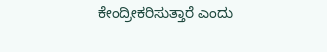ಕೇಂದ್ರೀಕರಿಸುತ್ತಾರೆ ಎಂದು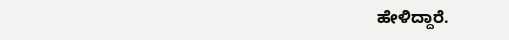ಹೇಳಿದ್ದಾರೆ.